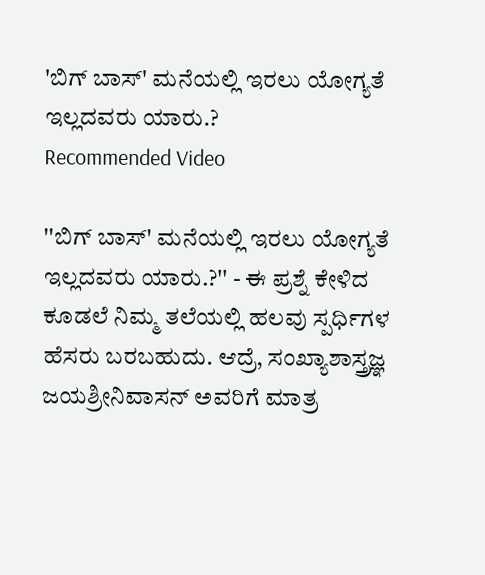'ಬಿಗ್ ಬಾಸ್' ಮನೆಯಲ್ಲಿ ಇರಲು ಯೋಗ್ಯತೆ ಇಲ್ಲದವರು ಯಾರು.?
Recommended Video

''ಬಿಗ್ ಬಾಸ್' ಮನೆಯಲ್ಲಿ ಇರಲು ಯೋಗ್ಯತೆ ಇಲ್ಲದವರು ಯಾರು.?'' - ಈ ಪ್ರಶ್ನೆ ಕೇಳಿದ ಕೂಡಲೆ ನಿಮ್ಮ ತಲೆಯಲ್ಲಿ ಹಲವು ಸ್ಪರ್ಧಿಗಳ ಹೆಸರು ಬರಬಹುದು. ಆದ್ರೆ, ಸಂಖ್ಯಾಶಾಸ್ತ್ರಜ್ಞ ಜಯಶ್ರೀನಿವಾಸನ್ ಅವರಿಗೆ ಮಾತ್ರ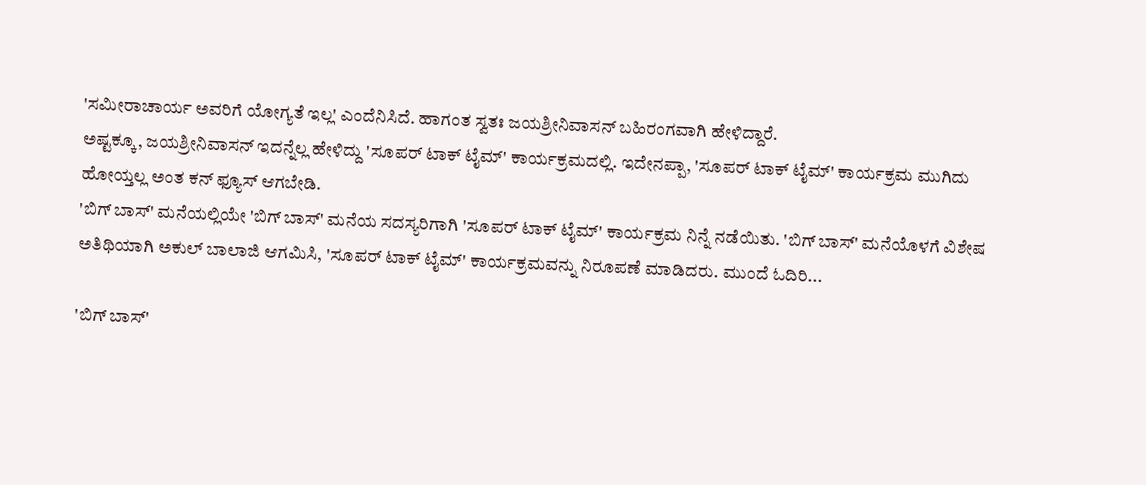'ಸಮೀರಾಚಾರ್ಯ ಅವರಿಗೆ ಯೋಗ್ಯತೆ ಇಲ್ಲ' ಎಂದೆನಿಸಿದೆ. ಹಾಗಂತ ಸ್ವತಃ ಜಯಶ್ರೀನಿವಾಸನ್ ಬಹಿರಂಗವಾಗಿ ಹೇಳಿದ್ದಾರೆ.
ಅಷ್ಟಕ್ಕೂ, ಜಯಶ್ರೀನಿವಾಸನ್ ಇದನ್ನೆಲ್ಲ ಹೇಳಿದ್ದು 'ಸೂಪರ್ ಟಾಕ್ ಟೈಮ್' ಕಾರ್ಯಕ್ರಮದಲ್ಲಿ. ಇದೇನಪ್ಪಾ, 'ಸೂಪರ್ ಟಾಕ್ ಟೈಮ್' ಕಾರ್ಯಕ್ರಮ ಮುಗಿದು ಹೋಯ್ತಲ್ಲ ಅಂತ ಕನ್ ಫ್ಯೂಸ್ ಆಗಬೇಡಿ.
'ಬಿಗ್ ಬಾಸ್' ಮನೆಯಲ್ಲಿಯೇ 'ಬಿಗ್ ಬಾಸ್' ಮನೆಯ ಸದಸ್ಯರಿಗಾಗಿ 'ಸೂಪರ್ ಟಾಕ್ ಟೈಮ್' ಕಾರ್ಯಕ್ರಮ ನಿನ್ನೆ ನಡೆಯಿತು. 'ಬಿಗ್ ಬಾಸ್' ಮನೆಯೊಳಗೆ ವಿಶೇಷ ಅತಿಥಿಯಾಗಿ ಅಕುಲ್ ಬಾಲಾಜಿ ಆಗಮಿಸಿ, 'ಸೂಪರ್ ಟಾಕ್ ಟೈಮ್' ಕಾರ್ಯಕ್ರಮವನ್ನು ನಿರೂಪಣೆ ಮಾಡಿದರು. ಮುಂದೆ ಓದಿರಿ...

'ಬಿಗ್ ಬಾಸ್'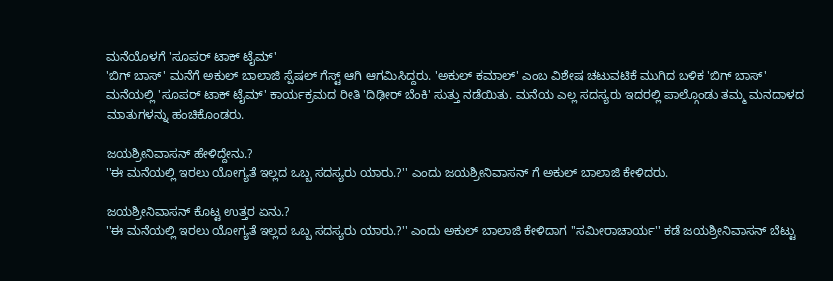ಮನೆಯೊಳಗೆ 'ಸೂಪರ್ ಟಾಕ್ ಟೈಮ್'
'ಬಿಗ್ ಬಾಸ್' ಮನೆಗೆ ಅಕುಲ್ ಬಾಲಾಜಿ ಸ್ಪೆಷಲ್ ಗೆಸ್ಟ್ ಆಗಿ ಆಗಮಿಸಿದ್ದರು. 'ಅಕುಲ್ ಕಮಾಲ್' ಎಂಬ ವಿಶೇಷ ಚಟುವಟಿಕೆ ಮುಗಿದ ಬಳಿಕ 'ಬಿಗ್ ಬಾಸ್' ಮನೆಯಲ್ಲಿ 'ಸೂಪರ್ ಟಾಕ್ ಟೈಮ್' ಕಾರ್ಯಕ್ರಮದ ರೀತಿ 'ದಿಢೀರ್ ಬೆಂಕಿ' ಸುತ್ತು ನಡೆಯಿತು. ಮನೆಯ ಎಲ್ಲ ಸದಸ್ಯರು ಇದರಲ್ಲಿ ಪಾಲ್ಗೊಂಡು ತಮ್ಮ ಮನದಾಳದ ಮಾತುಗಳನ್ನು ಹಂಚಿಕೊಂಡರು.

ಜಯಶ್ರೀನಿವಾಸನ್ ಹೇಳಿದ್ದೇನು.?
''ಈ ಮನೆಯಲ್ಲಿ ಇರಲು ಯೋಗ್ಯತೆ ಇಲ್ಲದ ಒಬ್ಬ ಸದಸ್ಯರು ಯಾರು.?'' ಎಂದು ಜಯಶ್ರೀನಿವಾಸನ್ ಗೆ ಅಕುಲ್ ಬಾಲಾಜಿ ಕೇಳಿದರು.

ಜಯಶ್ರೀನಿವಾಸನ್ ಕೊಟ್ಟ ಉತ್ತರ ಏನು.?
''ಈ ಮನೆಯಲ್ಲಿ ಇರಲು ಯೋಗ್ಯತೆ ಇಲ್ಲದ ಒಬ್ಬ ಸದಸ್ಯರು ಯಾರು.?'' ಎಂದು ಅಕುಲ್ ಬಾಲಾಜಿ ಕೇಳಿದಾಗ ''ಸಮೀರಾಚಾರ್ಯ'' ಕಡೆ ಜಯಶ್ರೀನಿವಾಸನ್ ಬೆಟ್ಟು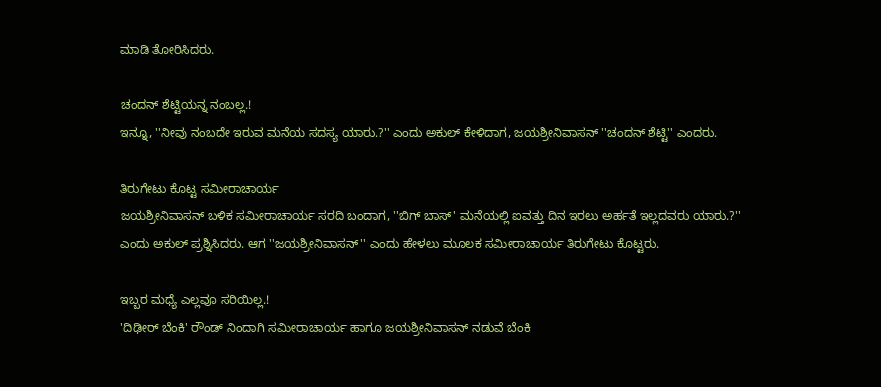ಮಾಡಿ ತೋರಿಸಿದರು.

ಚಂದನ್ ಶೆಟ್ಟಿಯನ್ನ ನಂಬಲ್ಲ.!
ಇನ್ನೂ, ''ನೀವು ನಂಬದೇ ಇರುವ ಮನೆಯ ಸದಸ್ಯ ಯಾರು.?'' ಎಂದು ಅಕುಲ್ ಕೇಳಿದಾಗ, ಜಯಶ್ರೀನಿವಾಸನ್ ''ಚಂದನ್ ಶೆಟ್ಟಿ'' ಎಂದರು.

ತಿರುಗೇಟು ಕೊಟ್ಟ ಸಮೀರಾಚಾರ್ಯ
ಜಯಶ್ರೀನಿವಾಸನ್ ಬಳಿಕ ಸಮೀರಾಚಾರ್ಯ ಸರದಿ ಬಂದಾಗ, ''ಬಿಗ್ ಬಾಸ್' ಮನೆಯಲ್ಲಿ ಐವತ್ತು ದಿನ ಇರಲು ಅರ್ಹತೆ ಇಲ್ಲದವರು ಯಾರು.?'' ಎಂದು ಅಕುಲ್ ಪ್ರಶ್ನಿಸಿದರು. ಆಗ ''ಜಯಶ್ರೀನಿವಾಸನ್'' ಎಂದು ಹೇಳಲು ಮೂಲಕ ಸಮೀರಾಚಾರ್ಯ ತಿರುಗೇಟು ಕೊಟ್ಟರು.

ಇಬ್ಬರ ಮಧ್ಯೆ ಎಲ್ಲವೂ ಸರಿಯಿಲ್ಲ.!
'ದಿಢೀರ್ ಬೆಂಕಿ' ರೌಂಡ್ ನಿಂದಾಗಿ ಸಮೀರಾಚಾರ್ಯ ಹಾಗೂ ಜಯಶ್ರೀನಿವಾಸನ್ ನಡುವೆ ಬೆಂಕಿ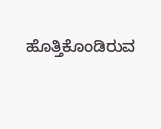ಹೊತ್ತಿಕೊಂಡಿರುವ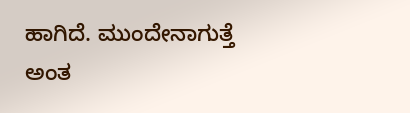ಹಾಗಿದೆ. ಮುಂದೇನಾಗುತ್ತೆ ಅಂತ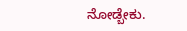ನೋಡ್ಬೇಕು.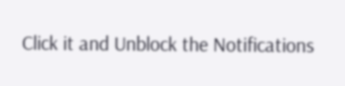Click it and Unblock the Notifications